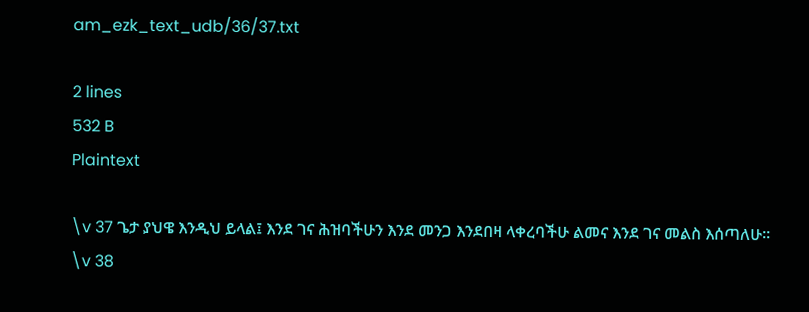am_ezk_text_udb/36/37.txt

2 lines
532 B
Plaintext

\v 37 ጌታ ያህዌ እንዲህ ይላል፤ እንደ ገና ሕዝባችሁን እንደ መንጋ እንደበዛ ላቀረባችሁ ልመና እንደ ገና መልስ እሰጣለሁ፡፡
\v 38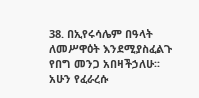38. በኢየሩሳሌም በዓላት ለመሥዋዕት እንደሚያስፈልጉ የበግ መንጋ አበዛችኃለሁ፡፡ አሁን የፈራረሱ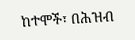ከተሞች፣ በሕዝብ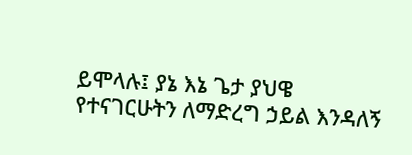ይሞላሉ፤ ያኔ እኔ ጌታ ያህዌ የተናገርሁትን ለማድረግ ኃይል እንዳለኝ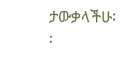ታውቃላችሁ፡፡